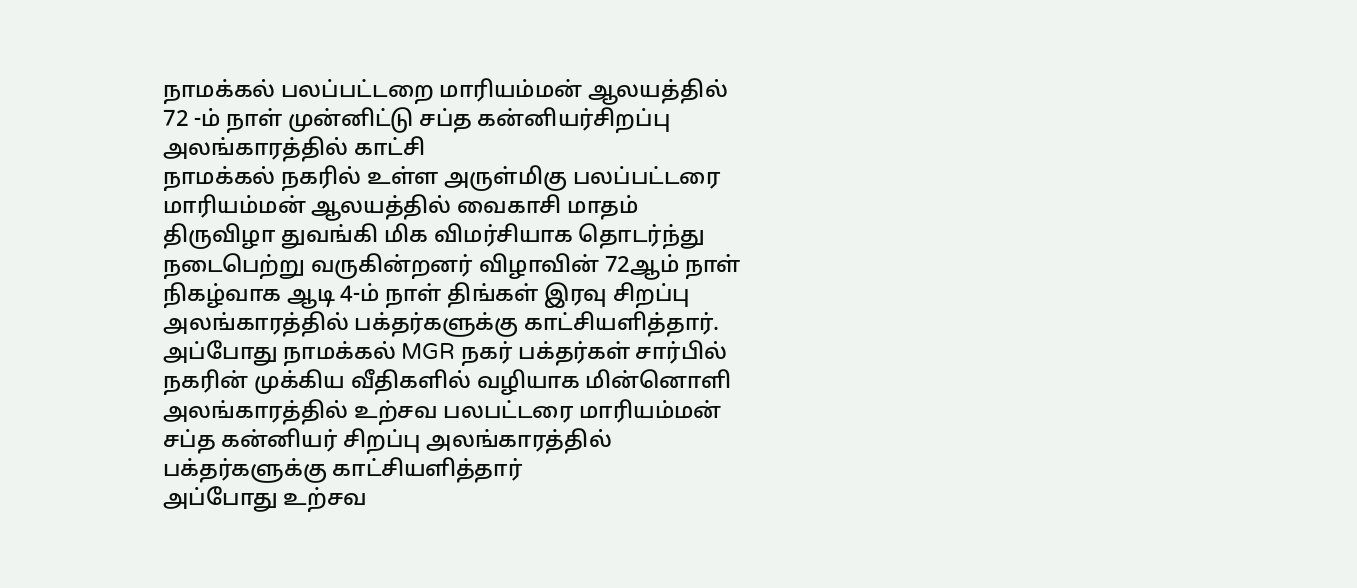நாமக்கல் பலப்பட்டறை மாரியம்மன் ஆலயத்தில் 72 -ம் நாள் முன்னிட்டு சப்த கன்னியர்சிறப்பு அலங்காரத்தில் காட்சி
நாமக்கல் நகரில் உள்ள அருள்மிகு பலப்பட்டரை மாரியம்மன் ஆலயத்தில் வைகாசி மாதம் திருவிழா துவங்கி மிக விமர்சியாக தொடர்ந்து நடைபெற்று வருகின்றனர் விழாவின் 72ஆம் நாள் நிகழ்வாக ஆடி 4-ம் நாள் திங்கள் இரவு சிறப்பு அலங்காரத்தில் பக்தர்களுக்கு காட்சியளித்தார்.
அப்போது நாமக்கல் MGR நகர் பக்தர்கள் சார்பில் நகரின் முக்கிய வீதிகளில் வழியாக மின்னொளி அலங்காரத்தில் உற்சவ பலபட்டரை மாரியம்மன் சப்த கன்னியர் சிறப்பு அலங்காரத்தில் பக்தர்களுக்கு காட்சியளித்தார்
அப்போது உற்சவ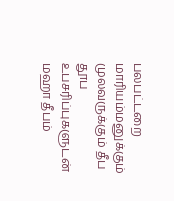பலபட்டறை மாரியம்மனுக்கும் முலவருக்கும் தீப தூப உபசரிப்புகளுடன் மஹா தீபம்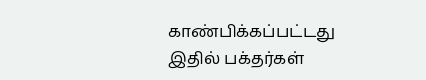காண்பிக்கப்பட்டது
இதில் பக்தர்கள்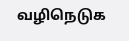வழிநெடுக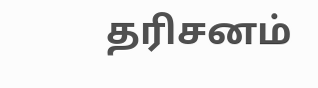தரிசனம்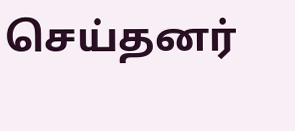செய்தனர்